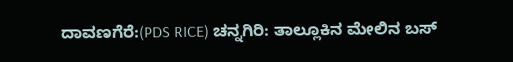ದಾವಣಗೆರೆ:(PDS RICE) ಚನ್ನಗಿರಿ: ತಾಲ್ಲೂಕಿನ ಮೇಲಿನ ಬಸ್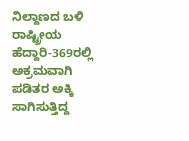ನಿಲ್ದಾಣದ ಬಳಿ ರಾಷ್ಟ್ರೀಯ ಹೆದ್ದಾರಿ-369ರಲ್ಲಿ ಅಕ್ರಮವಾಗಿ ಪಡಿತರ ಅಕ್ಕಿ ಸಾಗಿಸುತ್ತಿದ್ದ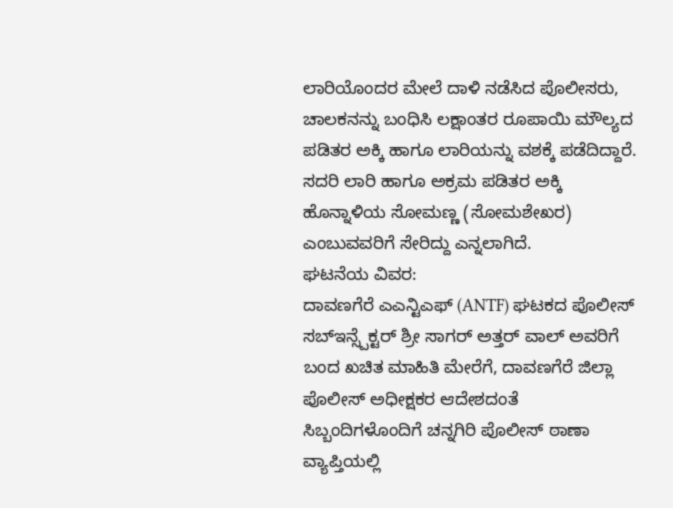ಲಾರಿಯೊಂದರ ಮೇಲೆ ದಾಳಿ ನಡೆಸಿದ ಪೊಲೀಸರು, ಚಾಲಕನನ್ನು ಬಂಧಿಸಿ ಲಕ್ಷಾಂತರ ರೂಪಾಯಿ ಮೌಲ್ಯದ ಪಡಿತರ ಅಕ್ಕಿ ಹಾಗೂ ಲಾರಿಯನ್ನು ವಶಕ್ಕೆ ಪಡೆದಿದ್ದಾರೆ. ಸದರಿ ಲಾರಿ ಹಾಗೂ ಅಕ್ರಮ ಪಡಿತರ ಅಕ್ಕಿ ಹೊನ್ನಾಳಿಯ ಸೋಮಣ್ಣ (ಸೋಮಶೇಖರ) ಎಂಬುವವರಿಗೆ ಸೇರಿದ್ದು ಎನ್ನಲಾಗಿದೆ.
ಘಟನೆಯ ವಿವರ:
ದಾವಣಗೆರೆ ಎಎನ್ಟಿಎಫ್ (ANTF) ಘಟಕದ ಪೊಲೀಸ್ ಸಬ್ಇನ್ಸ್ಪೆಕ್ಟರ್ ಶ್ರೀ ಸಾಗರ್ ಅತ್ತರ್ ವಾಲ್ ಅವರಿಗೆ ಬಂದ ಖಚಿತ ಮಾಹಿತಿ ಮೇರೆಗೆ, ದಾವಣಗೆರೆ ಜಿಲ್ಲಾ ಪೊಲೀಸ್ ಅಧೀಕ್ಷಕರ ಆದೇಶದಂತೆ ಸಿಬ್ಬಂದಿಗಳೊಂದಿಗೆ ಚನ್ನಗಿರಿ ಪೊಲೀಸ್ ಠಾಣಾ ವ್ಯಾಪ್ತಿಯಲ್ಲಿ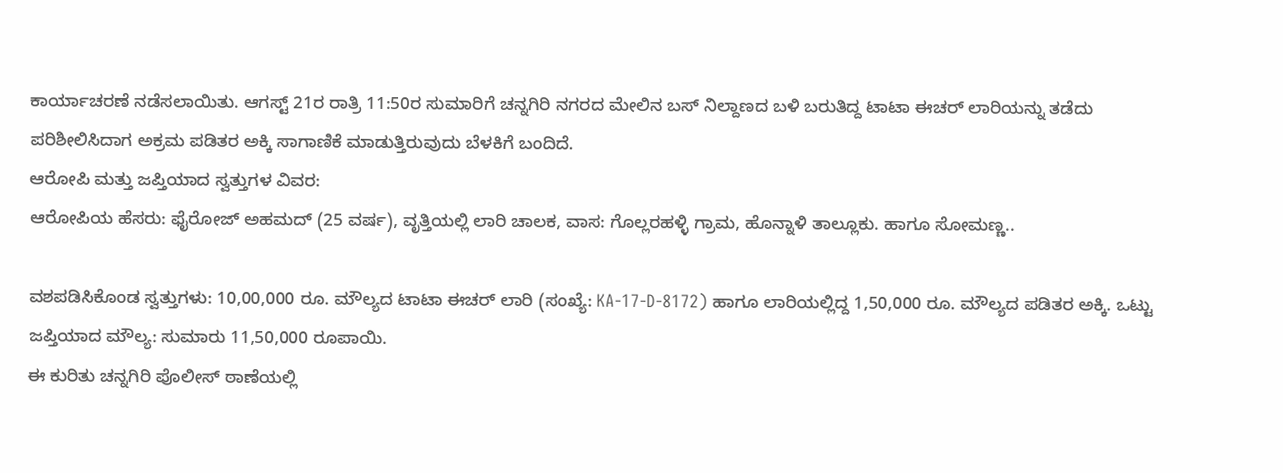ಕಾರ್ಯಾಚರಣೆ ನಡೆಸಲಾಯಿತು. ಆಗಸ್ಟ್ 21ರ ರಾತ್ರಿ 11:50ರ ಸುಮಾರಿಗೆ ಚನ್ನಗಿರಿ ನಗರದ ಮೇಲಿನ ಬಸ್ ನಿಲ್ದಾಣದ ಬಳಿ ಬರುತಿದ್ದ ಟಾಟಾ ಈಚರ್ ಲಾರಿಯನ್ನು ತಡೆದು ಪರಿಶೀಲಿಸಿದಾಗ ಅಕ್ರಮ ಪಡಿತರ ಅಕ್ಕಿ ಸಾಗಾಣಿಕೆ ಮಾಡುತ್ತಿರುವುದು ಬೆಳಕಿಗೆ ಬಂದಿದೆ.
ಆರೋಪಿ ಮತ್ತು ಜಪ್ತಿಯಾದ ಸ್ವತ್ತುಗಳ ವಿವರ:
ಆರೋಪಿಯ ಹೆಸರು: ಫೈರೋಜ್ ಅಹಮದ್ (25 ವರ್ಷ), ವೃತ್ತಿಯಲ್ಲಿ ಲಾರಿ ಚಾಲಕ, ವಾಸ: ಗೊಲ್ಲರಹಳ್ಳಿ ಗ್ರಾಮ, ಹೊನ್ನಾಳಿ ತಾಲ್ಲೂಕು. ಹಾಗೂ ಸೋಮಣ್ಣ..

ವಶಪಡಿಸಿಕೊಂಡ ಸ್ವತ್ತುಗಳು: 10,00,000 ರೂ. ಮೌಲ್ಯದ ಟಾಟಾ ಈಚರ್ ಲಾರಿ (ಸಂಖ್ಯೆ: KA-17-D-8172) ಹಾಗೂ ಲಾರಿಯಲ್ಲಿದ್ದ 1,50,000 ರೂ. ಮೌಲ್ಯದ ಪಡಿತರ ಅಕ್ಕಿ. ಒಟ್ಟು ಜಪ್ತಿಯಾದ ಮೌಲ್ಯ: ಸುಮಾರು 11,50,000 ರೂಪಾಯಿ.
ಈ ಕುರಿತು ಚನ್ನಗಿರಿ ಪೊಲೀಸ್ ಠಾಣೆಯಲ್ಲಿ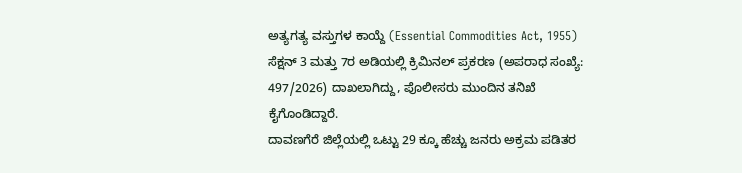ಅತ್ಯಗತ್ಯ ವಸ್ತುಗಳ ಕಾಯ್ದೆ (Essential Commodities Act, 1955) ಸೆಕ್ಷನ್ 3 ಮತ್ತು 7ರ ಅಡಿಯಲ್ಲಿ ಕ್ರಿಮಿನಲ್ ಪ್ರಕರಣ (ಅಪರಾಧ ಸಂಖ್ಯೆ: 497/2026) ದಾಖಲಾಗಿದ್ದು, ಪೊಲೀಸರು ಮುಂದಿನ ತನಿಖೆ ಕೈಗೊಂಡಿದ್ದಾರೆ.
ದಾವಣಗೆರೆ ಜಿಲ್ಲೆಯಲ್ಲಿ ಒಟ್ಟು 29 ಕ್ಕೂ ಹೆಚ್ಚು ಜನರು ಅಕ್ರಮ ಪಡಿತರ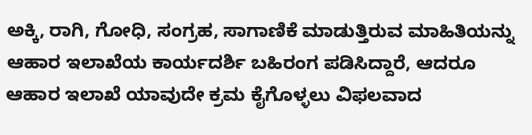ಅಕ್ಕಿ, ರಾಗಿ, ಗೋಧಿ, ಸಂಗ್ರಹ, ಸಾಗಾಣಿಕೆ ಮಾಡುತ್ತಿರುವ ಮಾಹಿತಿಯನ್ನು ಆಹಾರ ಇಲಾಖೆಯ ಕಾರ್ಯದರ್ಶಿ ಬಹಿರಂಗ ಪಡಿಸಿದ್ದಾರೆ, ಆದರೂ ಆಹಾರ ಇಲಾಖೆ ಯಾವುದೇ ಕ್ರಮ ಕೈಗೊಳ್ಳಲು ವಿಫಲವಾದ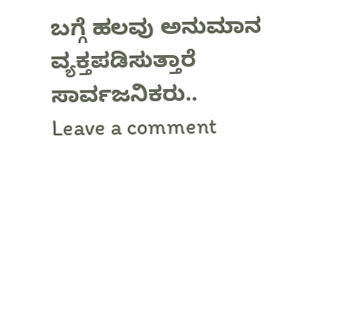ಬಗ್ಗೆ ಹಲವು ಅನುಮಾನ ವ್ಯಕ್ತಪಡಿಸುತ್ತಾರೆ ಸಾರ್ವಜನಿಕರು..
Leave a comment